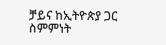ቻይና ከኢትዮጵያ ጋር ስምምነት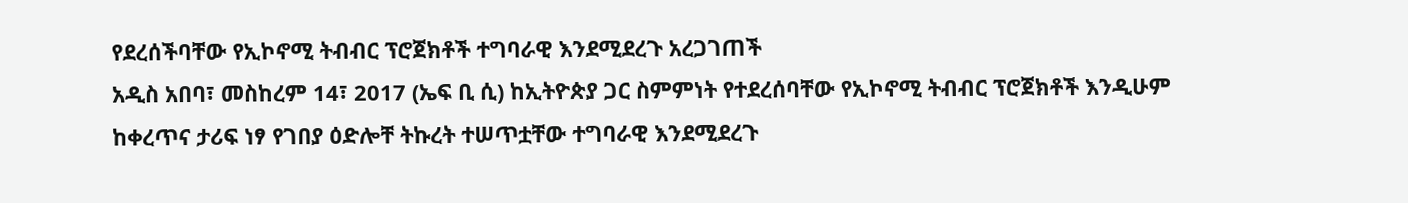የደረሰችባቸው የኢኮኖሚ ትብብር ፕሮጀክቶች ተግባራዊ እንደሚደረጉ አረጋገጠች
አዲስ አበባ፣ መስከረም 14፣ 2017 (ኤፍ ቢ ሲ) ከኢትዮጵያ ጋር ስምምነት የተደረሰባቸው የኢኮኖሚ ትብብር ፕሮጀክቶች እንዲሁም ከቀረጥና ታሪፍ ነፃ የገበያ ዕድሎቸ ትኩረት ተሠጥቷቸው ተግባራዊ እንደሚደረጉ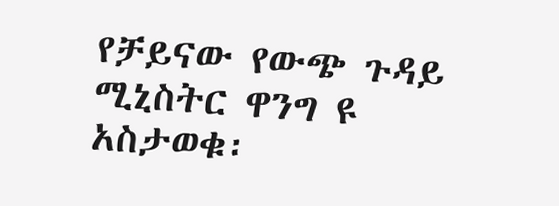የቻይናው የውጭ ጉዳይ ሚኒስትር ዋንግ ዩ አስታወቁ፡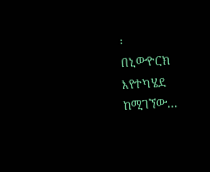፡
በኒውዮርክ እየተካሄደ ከሚገኘው…